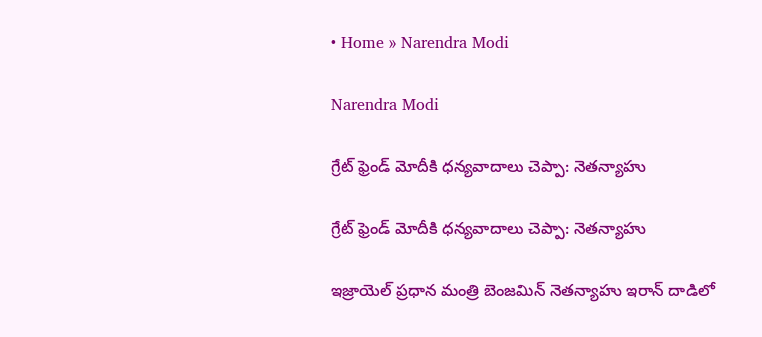• Home » Narendra Modi

Narendra Modi

గ్రేట్ ఫ్రెండ్ మోదీకి ధన్యవాదాలు చెప్పా: నెతన్యాహు

గ్రేట్ ఫ్రెండ్ మోదీకి ధన్యవాదాలు చెప్పా: నెతన్యాహు

ఇజ్రాయెల్ ప్రధాన మంత్రి బెంజమిన్ నెతన్యాహు ఇరాన్ దాడిలో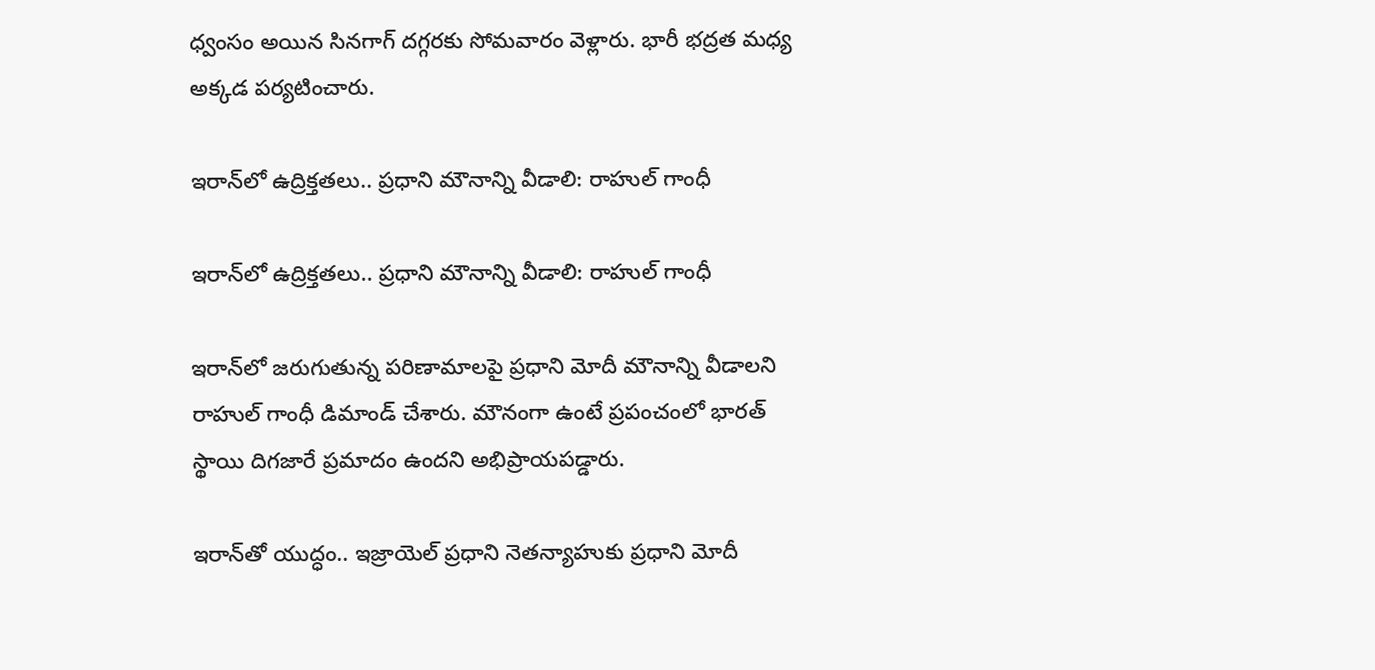ధ్వంసం అయిన సినగాగ్ దగ్గరకు సోమవారం వెళ్లారు. భారీ భద్రత మధ్య అక్కడ పర్యటించారు.

ఇరాన్‌లో ఉద్రిక్తతలు.. ప్రధాని మౌనాన్ని వీడాలి: రాహుల్ గాంధీ

ఇరాన్‌లో ఉద్రిక్తతలు.. ప్రధాని మౌనాన్ని వీడాలి: రాహుల్ గాంధీ

ఇరాన్‌లో జరుగుతున్న పరిణామాలపై ప్రధాని మోదీ మౌనాన్ని వీడాలని రాహుల్ గాంధీ డిమాండ్ చేశారు. మౌనంగా ఉంటే ప్రపంచంలో భారత్ స్థాయి దిగజారే ప్రమాదం ఉందని అభిప్రాయపడ్డారు.

ఇరాన్‌తో యుద్ధం.. ఇజ్రాయెల్ ప్రధాని నెతన్యాహుకు ప్రధాని మోదీ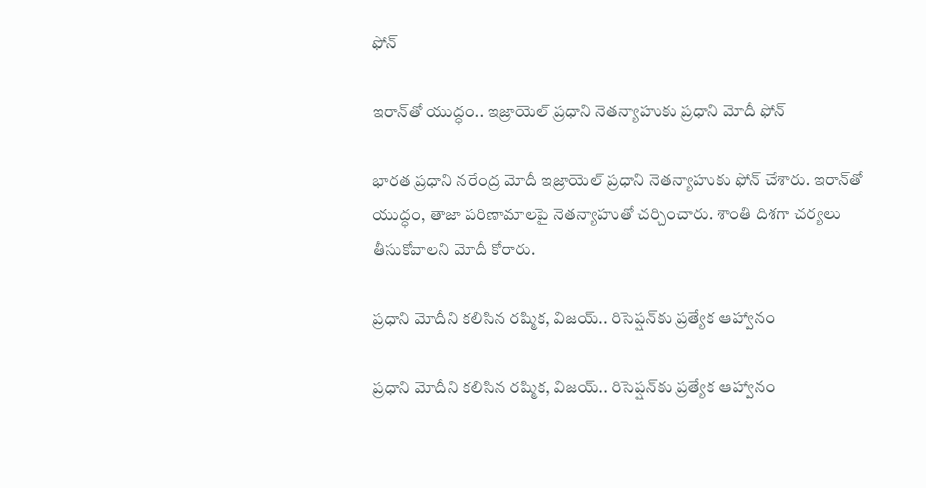ఫోన్

ఇరాన్‌తో యుద్ధం.. ఇజ్రాయెల్ ప్రధాని నెతన్యాహుకు ప్రధాని మోదీ ఫోన్

భారత ప్రధాని నరేంద్ర మోదీ ఇజ్రాయెల్ ప్రధాని నెతన్యాహుకు ఫోన్ చేశారు. ఇరాన్‌తో యుద్ధం, తాజా పరిణామాలపై నెతన్యాహుతో చర్చించారు. శాంతి దిశగా చర్యలు తీసుకోవాలని మోదీ కోరారు.

ప్రధాని మోదీని కలిసిన రష్మిక, విజయ్‌.. రిసెప్షన్‌కు ప్రత్యేక ఆహ్వానం

ప్రధాని మోదీని కలిసిన రష్మిక, విజయ్‌.. రిసెప్షన్‌కు ప్రత్యేక ఆహ్వానం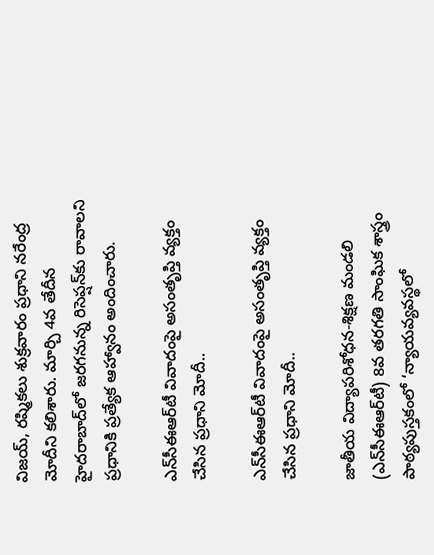విజయ్, రష్మికలు శుక్రవారం ప్రధాని నరేంద్ర మోదీని కలిశారు. మార్చి 4వ తేదీన హైదరాబాద్‌లో జరగనున్న రిసెప్షన్‌కు రావాలని ప్రధానికి ప్రత్యేక ఆహ్వానం అందించారు.

ఎన్‌సీఈఆర్‌టీ వివాదంపై అసంతృప్తి వ్యక్తం చేసిన ప్రధాని మోదీ..

ఎన్‌సీఈఆర్‌టీ వివాదంపై అసంతృప్తి వ్యక్తం చేసిన ప్రధాని మోదీ..

జాతీయ విద్యాపరిశోధన-శిక్షణ మండలి (ఎన్‌సీఈఆర్‌టీ) 8వ తరగతి సాంఘిక శాస్త్రం పాఠ్యపుస్తకంలో ‘న్యాయవ్యవస్థలో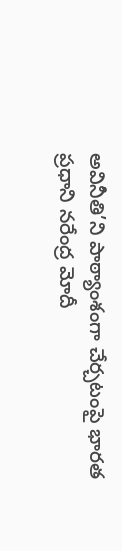అవినీతి’ని పాఠ్యాంశంగా చేర్చటంపై భారత ప్రధాని నరేంద్ర మోదీ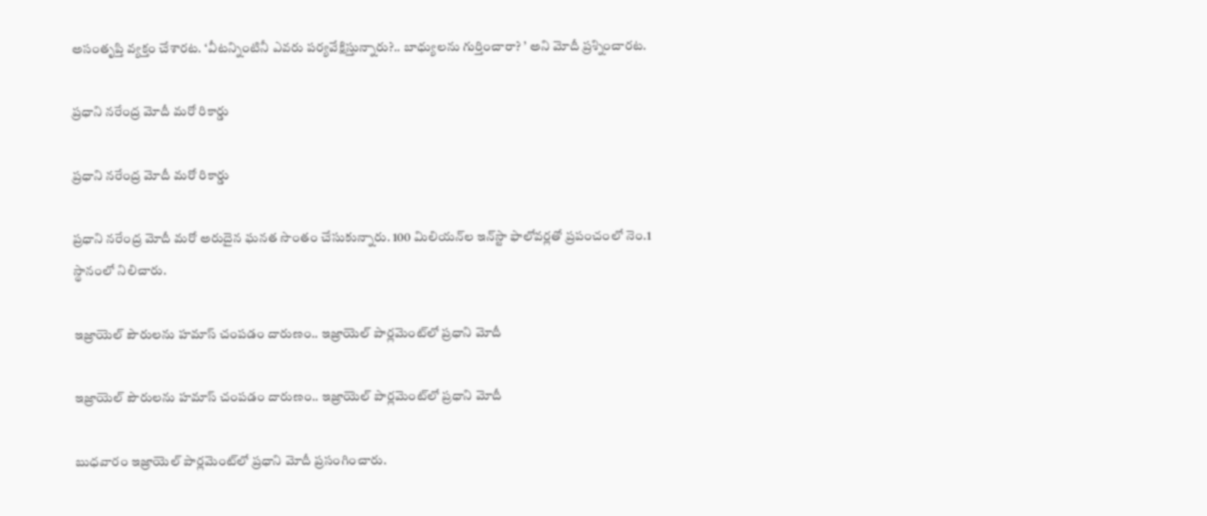అసంతృప్తి వ్యక్తం చేశారట. ‘వీటన్నింటినీ ఎవరు పర్యవేక్షిస్తున్నారు?.. బాధ్యులను గుర్తించారా? ’ అని మోదీ ప్రశ్నించారట.

ప్రధాని నరేంద్ర మోదీ మరో రికార్డు

ప్రధాని నరేంద్ర మోదీ మరో రికార్డు

ప్రధాని నరేంద్ర మోదీ మరో అరుదైన ఘనత సొంతం చేసుకున్నారు. 100 మిలియన్‌ల ఇన్‌స్టా ఫాలోవర్లతో ప్రపంచంలో నెం.1 స్థానంలో నిలిచారు.

ఇజ్రాయెల్‌ పౌరులను హమాస్‌ చంపడం దారుణం.. ఇజ్రాయెల్ పార్లమెంట్‌లో ప్రధాని మోదీ

ఇజ్రాయెల్‌ పౌరులను హమాస్‌ చంపడం దారుణం.. ఇజ్రాయెల్ పార్లమెంట్‌లో ప్రధాని మోదీ

బుధవారం ఇజ్రాయెల్ పార్లమెంట్‌లో ప్రధాని మోదీ ప్రసంగించారు.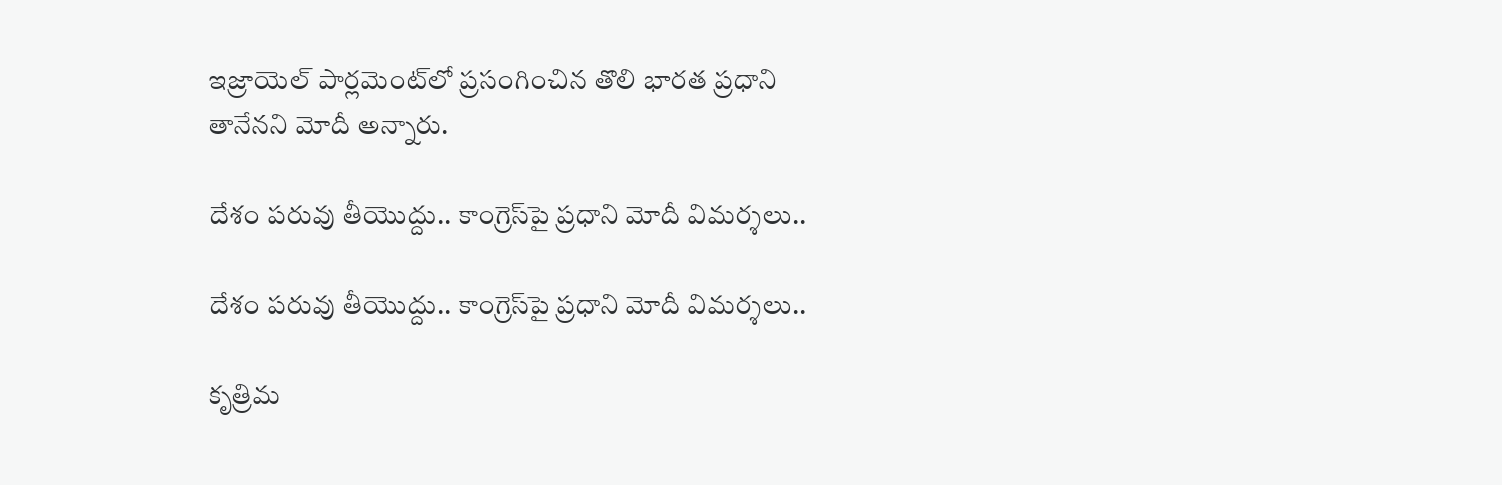ఇజ్రాయెల్‌ పార్లమెంట్‌లో ప్రసంగించిన తొలి భారత ప్రధాని తానేనని మోదీ అన్నారు.

దేశం పరువు తీయొద్దు.. కాంగ్రెస్‌పై ప్రధాని మోదీ విమర్శలు..

దేశం పరువు తీయొద్దు.. కాంగ్రెస్‌పై ప్రధాని మోదీ విమర్శలు..

కృత్రిమ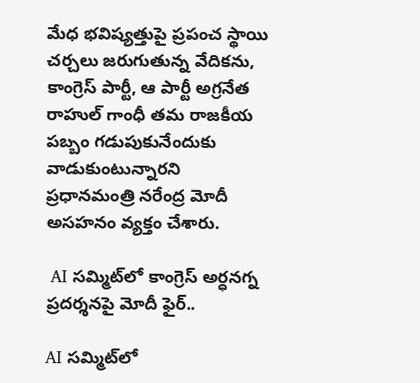మేధ భవిష్యత్తుపై ప్రపంచ స్థాయి చర్చలు జరుగుతున్న వేదికను, కాంగ్రెస్ పార్టీ, ఆ పార్టీ అగ్రనేత రాహుల్ గాంధీ తమ రాజకీయ పబ్బం గడుపుకునేందుకు వాడుకుంటున్నారని ప్రధానమంత్రి నరేంద్ర మోదీ అసహనం వ్యక్తం చేశారు.

 AI సమ్మిట్‌లో కాంగ్రెస్ అర్ధనగ్న ప్రదర్శనపై మోదీ ఫైర్..

AI సమ్మిట్‌లో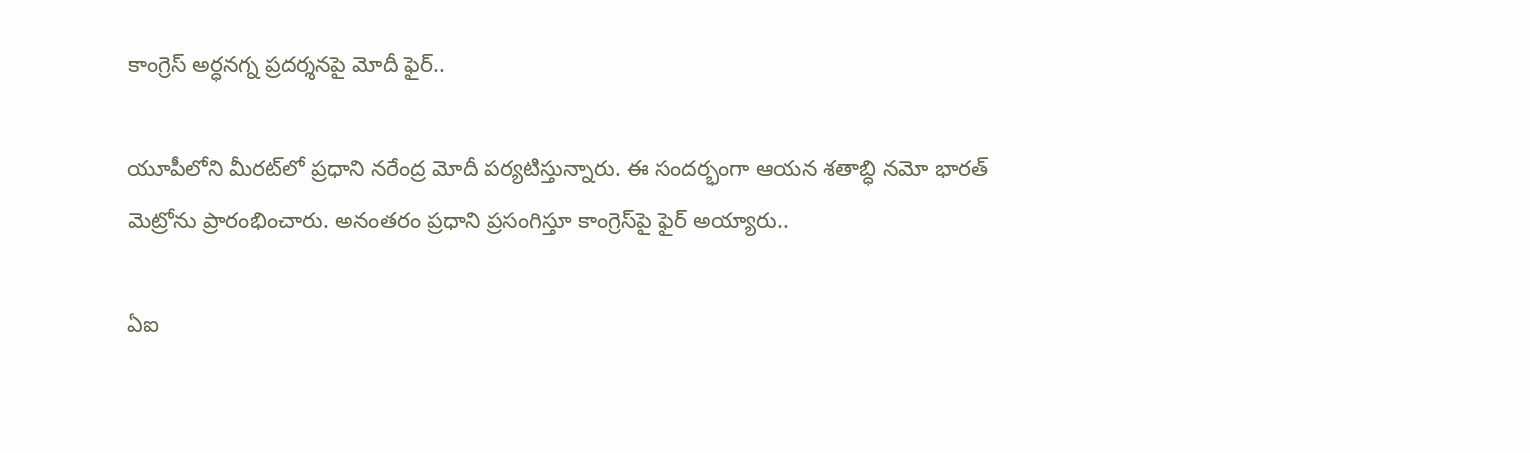కాంగ్రెస్ అర్ధనగ్న ప్రదర్శనపై మోదీ ఫైర్..

యూపీలోని మీరట్‌లో ప్రధాని నరేంద్ర మోదీ పర్యటిస్తున్నారు. ఈ సందర్భంగా ఆయన శతాబ్ధి నమో భారత్ మెట్రోను ప్రారంభించారు. అనంతరం ప్రధాని ప్రసంగిస్తూ కాంగ్రెస్‌పై ఫైర్ అయ్యారు..

ఏఐ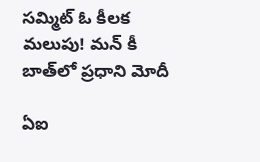సమ్మిట్ ఓ కీలక మలుపు! మన్‌ కీ బాత్‌లో ప్రధాని మోదీ

ఏఐ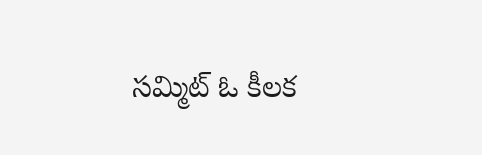సమ్మిట్ ఓ కీలక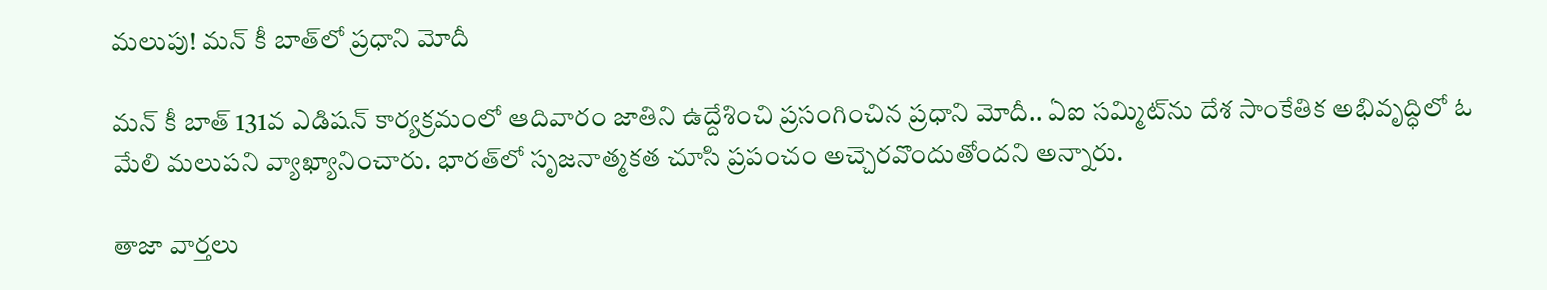మలుపు! మన్‌ కీ బాత్‌లో ప్రధాని మోదీ

మన్ కీ బాత్ 131వ ఎడిషన్ కార్యక్రమంలో ఆదివారం జాతిని ఉద్దేశించి ప్రసంగించిన ప్రధాని మోదీ.. ఏఐ సమ్మిట్‌ను దేశ సాంకేతిక అభివృద్ధిలో ఓ మేలి మలుపని వ్యాఖ్యానించారు. భారత్‌లో సృజనాత్మకత చూసి ప్రపంచం అచ్చెరవొందుతోందని అన్నారు.

తాజా వార్తలు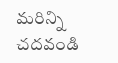మరిన్ని చదవండి